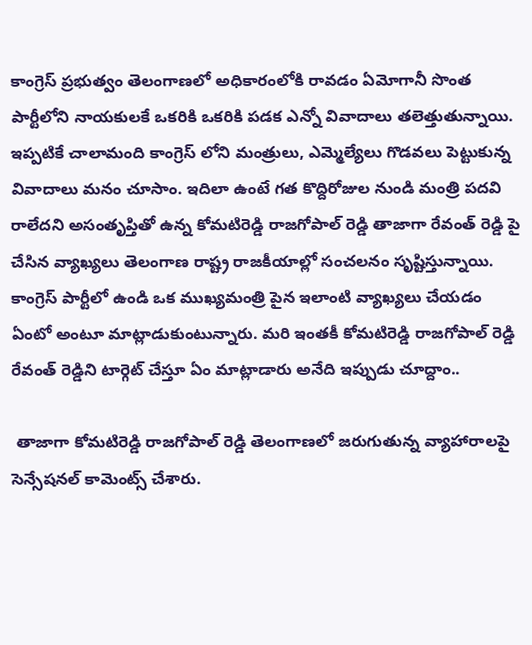కాంగ్రెస్ ప్రభుత్వం తెలంగాణలో అధికారంలోకి రావడం ఏమోగానీ సొంత పార్టీలోని నాయకులకే ఒకరికి ఒకరికి పడక ఎన్నో వివాదాలు తలెత్తుతున్నాయి. ఇప్పటికే చాలామంది కాంగ్రెస్ లోని మంత్రులు, ఎమ్మెల్యేలు గొడవలు పెట్టుకున్న వివాదాలు మనం చూసాం. ఇదిలా ఉంటే గత కొద్దిరోజుల నుండి మంత్రి పదవి రాలేదని అసంతృప్తితో ఉన్న కోమటిరెడ్డి రాజగోపాల్ రెడ్డి తాజాగా రేవంత్ రెడ్డి పై చేసిన వ్యాఖ్యలు తెలంగాణ రాష్ట్ర రాజకీయాల్లో సంచలనం సృష్టిస్తున్నాయి. కాంగ్రెస్ పార్టీలో ఉండి ఒక ముఖ్యమంత్రి పైన ఇలాంటి వ్యాఖ్యలు చేయడం ఏంటో అంటూ మాట్లాడుకుంటున్నారు. మరి ఇంతకీ కోమటిరెడ్డి రాజగోపాల్ రెడ్డి రేవంత్ రెడ్డిని టార్గెట్ చేస్తూ ఏం మాట్లాడారు అనేది ఇప్పుడు చూద్దాం..

 తాజాగా కోమటిరెడ్డి రాజగోపాల్ రెడ్డి తెలంగాణలో జరుగుతున్న వ్యాహారాలపై సెన్సేషనల్ కామెంట్స్ చేశారు.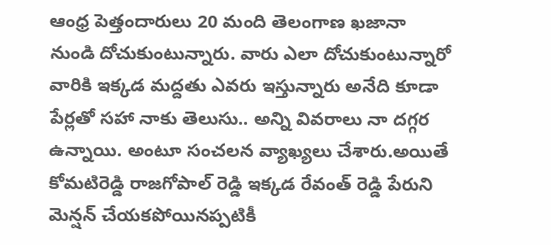ఆంధ్ర పెత్తందారులు 20 మంది తెలంగాణ ఖజానా నుండి దోచుకుంటున్నారు. వారు ఎలా దోచుకుంటున్నారో వారికి ఇక్కడ మద్దతు ఎవరు ఇస్తున్నారు అనేది కూడా పేర్లతో సహా నాకు తెలుసు.. అన్ని వివరాలు నా దగ్గర ఉన్నాయి. అంటూ సంచలన వ్యాఖ్యలు చేశారు.అయితే కోమటిరెడ్డి రాజగోపాల్ రెడ్డి ఇక్కడ రేవంత్ రెడ్డి పేరుని మెన్షన్ చేయకపోయినప్పటికీ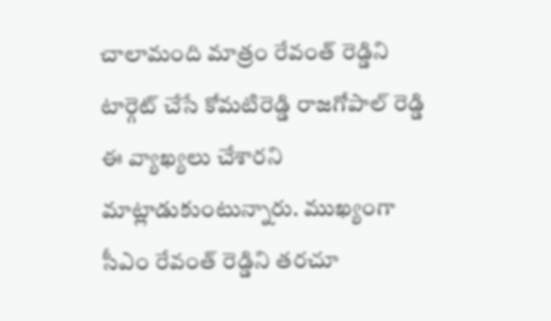చాలామంది మాత్రం రేవంత్ రెడ్డిని టార్గెట్ చేసే కోమటిరెడ్డి రాజగోపాల్ రెడ్డి ఈ వ్యాఖ్యలు చేశారని మాట్లాడుకుంటున్నారు. ముఖ్యంగా సీఎం రేవంత్ రెడ్డిని తరచూ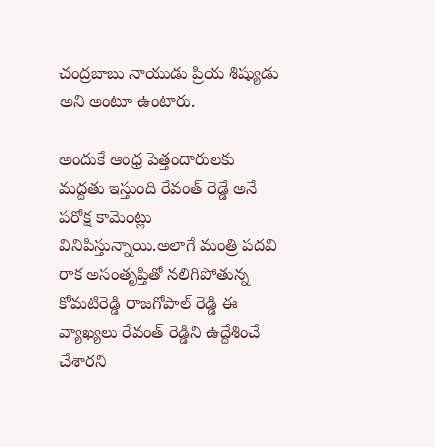చంద్రబాబు నాయుడు ప్రియ శిష్యుడు అని అంటూ ఉంటారు.

అందుకే ఆంధ్ర పెత్తందారులకు మద్దతు ఇస్తుంది రేవంత్ రెడ్డే అనే పరోక్ష కామెంట్లు వినిపిస్తున్నాయి.అలాగే మంత్రి పదవి రాక అసంతృప్తితో నలిగిపోతున్న కోమటిరెడ్డి రాజగోపాల్ రెడ్డి ఈ వ్యాఖ్యలు రేవంత్ రెడ్డిని ఉద్దేశించే చేశారని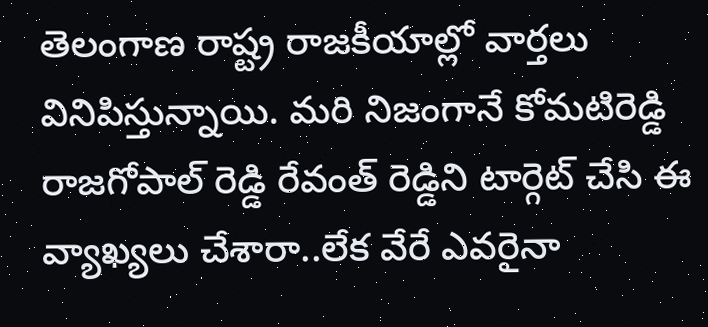తెలంగాణ రాష్ట్ర రాజకీయాల్లో వార్తలు వినిపిస్తున్నాయి. మరి నిజంగానే కోమటిరెడ్డి రాజగోపాల్ రెడ్డి రేవంత్ రెడ్డిని టార్గెట్ చేసి ఈ వ్యాఖ్యలు చేశారా..లేక వేరే ఎవరైనా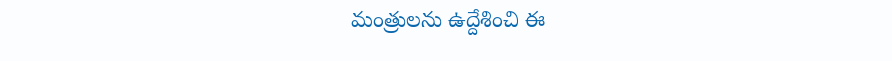మంత్రులను ఉద్దేశించి ఈ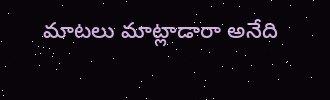మాటలు మాట్లాడారా అనేది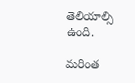తెలియాల్సి ఉంది.

మరింత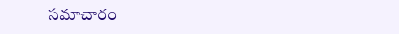సమాచారం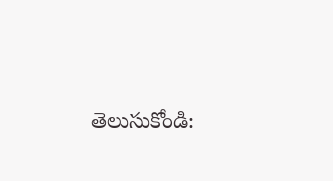తెలుసుకోండి: